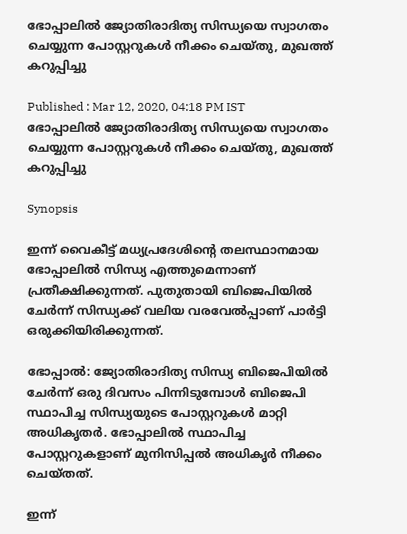ഭോപ്പാലില്‍ ജ്യോതിരാദിത്യ സിന്ധ്യയെ സ്വാഗതം ചെയ്യുന്ന പോസ്റ്ററുകള്‍ നീക്കം ചെയ്തു, മുഖത്ത് കറുപ്പിച്ചു

Published : Mar 12, 2020, 04:18 PM IST
ഭോപ്പാലില്‍ ജ്യോതിരാദിത്യ സിന്ധ്യയെ സ്വാഗതം ചെയ്യുന്ന പോസ്റ്ററുകള്‍ നീക്കം ചെയ്തു, മുഖത്ത് കറുപ്പിച്ചു

Synopsis

ഇന്ന് വൈകീട്ട് മധ്യപ്രദേശിന്‍റെ തലസ്ഥാനമായ ഭോപ്പാലില്‍ സിന്ധ്യ എത്തുമെന്നാണ് പ്രതീക്ഷിക്കുന്നത്. പുതുതായി ബിജെപിയില്‍ ചേര്‍ന്ന് സിന്ധ്യക്ക് വലിയ വരവേല്‍പ്പാണ് പാര്‍ട്ടി ഒരുക്കിയിരിക്കുന്നത്.

ഭോപ്പാല്‍: ജ്യോതിരാദിത്യ സിന്ധ്യ ബിജെപിയില്‍ ചേര്‍ന്ന് ഒരു ദിവസം പിന്നിടുമ്പോള്‍ ബിജെപി സ്ഥാപിച്ച സിന്ധ്യയുടെ പോസ്റ്ററുകള്‍ മാറ്റി അധികൃതര്‍. ഭോപ്പാലില്‍ സ്ഥാപിച്ച പോസ്റ്ററുകളാണ് മുനിസിപ്പല്‍ അധികൃര്‍ നീക്കം ചെയ്തത്.

ഇന്ന്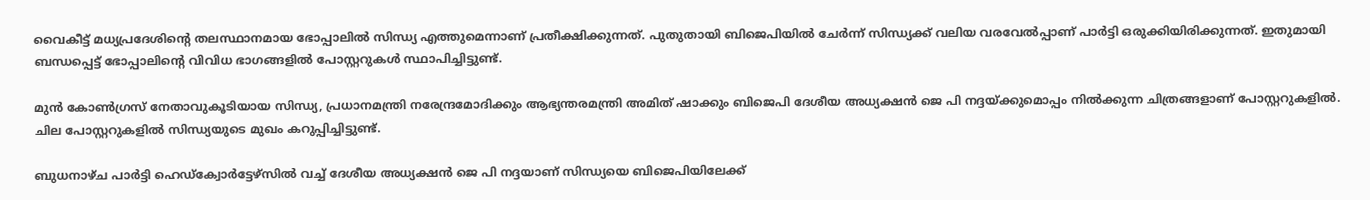വൈകീട്ട് മധ്യപ്രദേശിന്‍റെ തലസ്ഥാനമായ ഭോപ്പാലില്‍ സിന്ധ്യ എത്തുമെന്നാണ് പ്രതീക്ഷിക്കുന്നത്. പുതുതായി ബിജെപിയില്‍ ചേര്‍ന്ന് സിന്ധ്യക്ക് വലിയ വരവേല്‍പ്പാണ് പാര്‍ട്ടി ഒരുക്കിയിരിക്കുന്നത്. ഇതുമായി ബന്ധപ്പെട്ട് ഭോപ്പാലിന്‍റെ വിവിധ ഭാഗങ്ങളില്‍ പോസ്റ്ററുകള്‍ സ്ഥാപിച്ചിട്ടുണ്ട്.

മുന്‍ കോണ്‍ഗ്രസ് നേതാവുകൂടിയായ സിന്ധ്യ, പ്രധാനമന്ത്രി നരേന്ദ്രമോദിക്കും ആഭ്യന്തരമന്ത്രി അമിത് ഷാക്കും ബിജെപി ദേശീയ അധ്യക്ഷന്‍ ജെ പി നദ്ദയ്ക്കുമൊപ്പം നില്‍ക്കുന്ന ചിത്രങ്ങളാണ് പോസ്റ്ററുകളില്‍. ചില പോസ്റ്ററുകളില്‍ സിന്ധ്യയുടെ മുഖം കറുപ്പിച്ചിട്ടുണ്ട്.

ബുധനാഴ്ച പാര്‍ട്ടി ഹെഡ്ക്വോര്‍ട്ടേഴ്സില്‍ വച്ച് ദേശീയ അധ്യക്ഷന്‍ ജെ പി നദ്ദയാണ് സിന്ധ്യയെ ബിജെപിയിലേക്ക്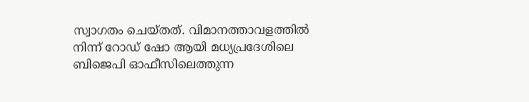സ്വാഗതം ചെയ്തത്. വിമാനത്താവളത്തില്‍ നിന്ന് റോഡ് ഷോ ആയി മധ്യപ്രദേശിലെ ബിജെപി ഓഫീസിലെത്തുന്ന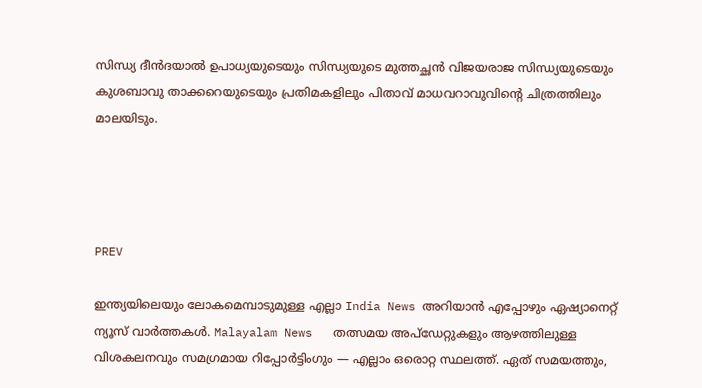സിന്ധ്യ ദീന്‍ദയാല്‍ ഉപാധ്യയുടെയും സിന്ധ്യയുടെ മുത്തച്ഛന്‍ വിജയരാജ സിന്ധ്യയുടെയും കുശബാവു താക്കറെയുടെയും പ്രതിമകളിലും പിതാവ് മാധവറാവുവിന്‍റെ ചിത്രത്തിലും മാലയിടും.




PREV

ഇന്ത്യയിലെയും ലോകമെമ്പാടുമുള്ള എല്ലാ India News അറിയാൻ എപ്പോഴും ഏഷ്യാനെറ്റ് ന്യൂസ് വാർത്തകൾ. Malayalam News   തത്സമയ അപ്‌ഡേറ്റുകളും ആഴത്തിലുള്ള വിശകലനവും സമഗ്രമായ റിപ്പോർട്ടിംഗും — എല്ലാം ഒരൊറ്റ സ്ഥലത്ത്. ഏത് സമയത്തും,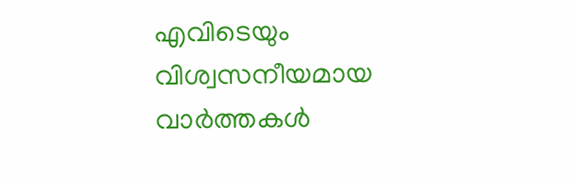എവിടെയും വിശ്വസനീയമായ വാർത്തകൾ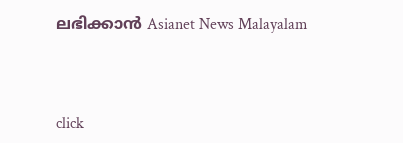ലഭിക്കാൻ Asianet News Malayalam



click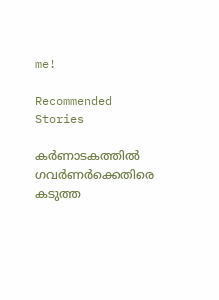me!

Recommended Stories

കർണാടകത്തിൽ ഗവർണർക്കെതിരെ കടുത്ത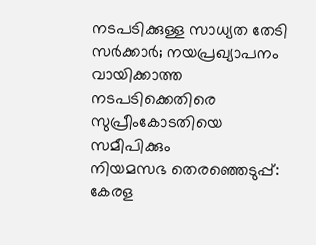നടപടിക്കുള്ള സാധ്യത തേടി സർക്കാർ; നയപ്രഖ്യാപനം വായിക്കാത്ത നടപടിക്കെതിരെ സുപ്രീംകോടതിയെ സമീപിക്കും
നിയമസഭ തെരഞ്ഞെടുപ്പ്: കേരള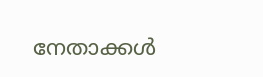നേതാക്കള്‍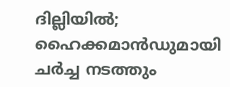ദില്ലിയില്‍; ഹൈക്കമാന്‍ഡുമായി ചർച്ച നടത്തും